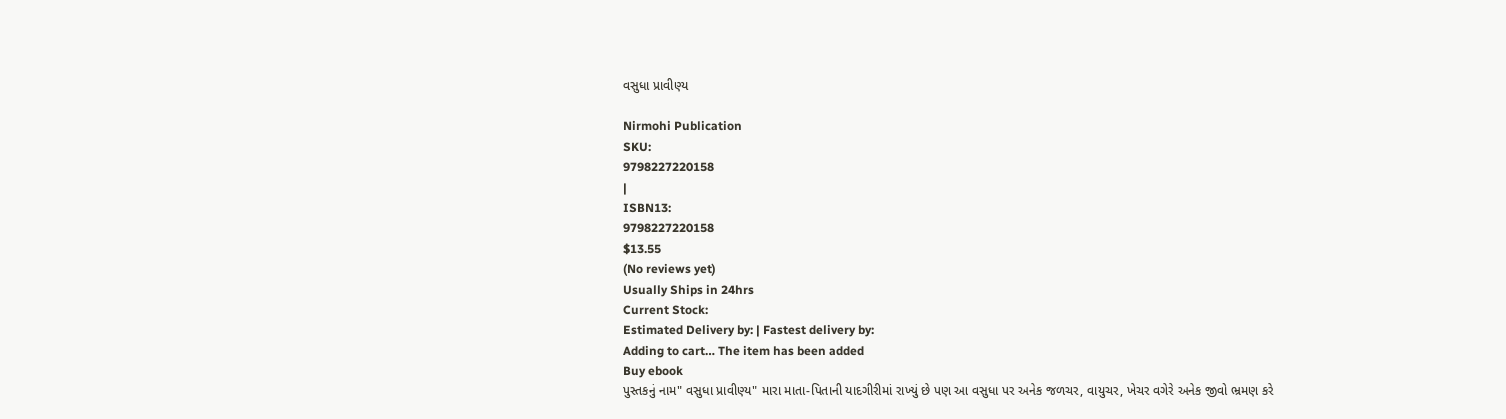વસુધા પ્રાવીણ્ય

Nirmohi Publication
SKU:
9798227220158
|
ISBN13:
9798227220158
$13.55
(No reviews yet)
Usually Ships in 24hrs
Current Stock:
Estimated Delivery by: | Fastest delivery by:
Adding to cart… The item has been added
Buy ebook
પુસ્તકનું નામ" વસુધા પ્રાવીણ્ય" મારા માતા-પિતાની યાદગીરીમાં રાખ્યું છે પણ આ વસુધા પર અનેક જળચર, વાયુચર, ખેચર વગેરે અનેક જીવો ભ્રમણ કરે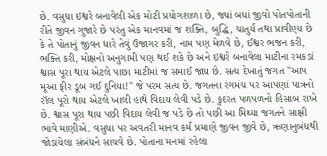છે. વસુધા ઇશ્વરે બનાવેલી એક મોટી પ્રયોગશાળા છે, જ્યાં બધાં જીવો પોતપોતાની રીતે જીવન ગુજારે છે પરંતુ એક માનવમાં જ શક્તિ, બુદ્ધિ, ચાતુર્ય તથા પ્રાવીણ્ય છે કે તે પોતાનું જીવન ધારે તેવું ઉજાગર કરી, નામ પણ મેળવે છે, ઈશ્વર ભજન કરી, ભક્તિ કરી, મોક્ષનો અનુગામી પણ થઈ શકે છે અને ઇશ્વરે બનાવેલા માટીના રમકડાં શ્વાસ પૂરા થાય એટલે પાછા માટીમાં જ સમાઈ જાય છે. સત્ય દેખાતું જગત "આપ મૂઆ ફીર ડૂબ ગઈ દુનિયા!" જે પરમ સત્ય છે. જગતના રંગમંચ પર આપણાં પાત્રનો રૉલ પૂરો થાય એટલે ખાલી હાથે વિદાય લેવી પડે છે. કુદરત પળપળનો હિસાબ રાખે છે. શ્વાસ પૂરા થાય પછી વિદાય લેવી જ પડે છે તો પછી આ મિથ્યા જગતને સાક્ષી ભાવે માણીએ. વસુધા પર અવતરી માનવ કર્મ પ્રમાણે જીવન જીવે છે, ઋણાનુબંધથી જોડાયેલા સંબંધને સાચવે છે. પોતાના મનમાં રહેલા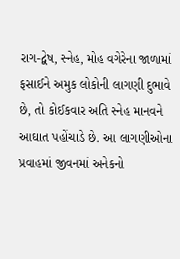રાગ-દ્વેષ, સ્નેહ, મોહ વગેરેના જાળામાં ફસાઈને અમુક લોકોની લાગણી દુભાવે છે, તો કોઈકવાર અતિ સ્નેહ માનવને આઘાત પહોંચાડે છે. આ લાગણીઓના પ્રવાહમાં જીવનમાં અનેકનો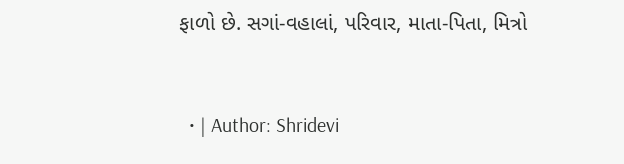ફાળો છે. સગાં-વહાલાં, પરિવાર, માતા-પિતા, મિત્રો


  • | Author: Shridevi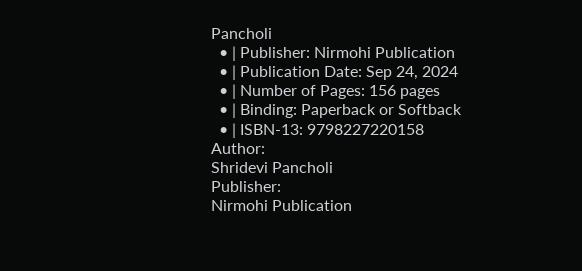Pancholi
  • | Publisher: Nirmohi Publication
  • | Publication Date: Sep 24, 2024
  • | Number of Pages: 156 pages
  • | Binding: Paperback or Softback
  • | ISBN-13: 9798227220158
Author:
Shridevi Pancholi
Publisher:
Nirmohi Publication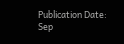Publication Date:
Sep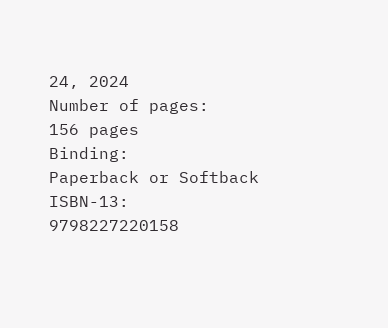24, 2024
Number of pages:
156 pages
Binding:
Paperback or Softback
ISBN-13:
9798227220158